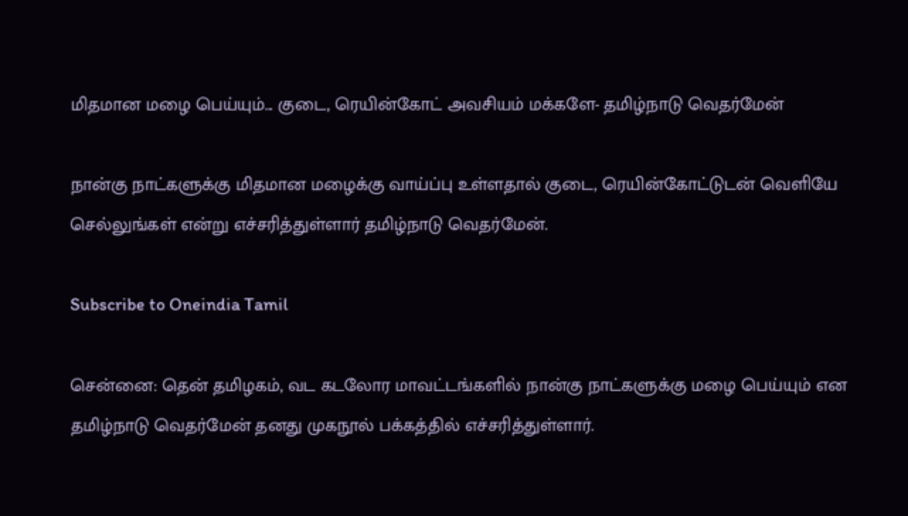மிதமான மழை பெய்யும்... குடை, ரெயின்கோட் அவசியம் மக்களே- தமிழ்நாடு வெதர்மேன்

நான்கு நாட்களுக்கு மிதமான மழைக்கு வாய்ப்பு உள்ளதால் குடை, ரெயின்கோட்டுடன் வெளியே செல்லுங்கள் என்று எச்சரித்துள்ளார் தமிழ்நாடு வெதர்மேன்.

Subscribe to Oneindia Tamil

சென்னை: தென் தமிழகம், வட கடலோர மாவட்டங்களில் நான்கு நாட்களுக்கு மழை பெய்யும் என தமிழ்நாடு வெதர்மேன் தனது முகநூல் பக்கத்தில் எச்சரித்துள்ளார்.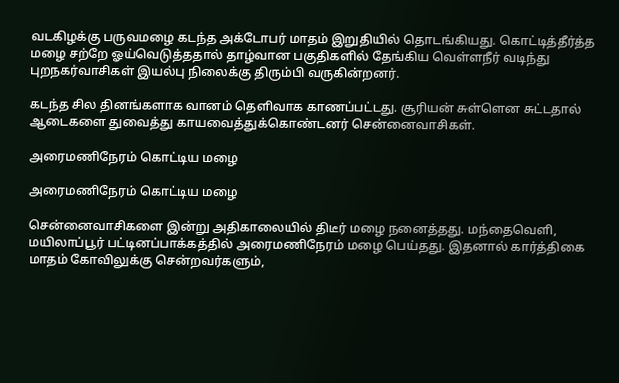வடகிழக்கு பருவமழை கடந்த அக்டோபர் மாதம் இறுதியில் தொடங்கியது. கொட்டித்தீர்த்த மழை சற்றே ஓய்வெடுத்ததால் தாழ்வான பகுதிகளில் தேங்கிய வெள்ளநீர் வடிந்து புறநகர்வாசிகள் இயல்பு நிலைக்கு திரும்பி வருகின்றனர்.

கடந்த சில தினங்களாக வானம் தெளிவாக காணப்பட்டது. சூரியன் சுள்ளென சுட்டதால் ஆடைகளை துவைத்து காயவைத்துக்கொண்டனர் சென்னைவாசிகள்.

அரைமணிநேரம் கொட்டிய மழை

அரைமணிநேரம் கொட்டிய மழை

சென்னைவாசிகளை இன்று அதிகாலையில் திடீர் மழை நனைத்தது. மந்தைவெளி, மயிலாப்பூர் பட்டினப்பாக்கத்தில் அரைமணிநேரம் மழை பெய்தது. இதனால் கார்த்திகை மாதம் கோவிலுக்கு சென்றவர்களும்,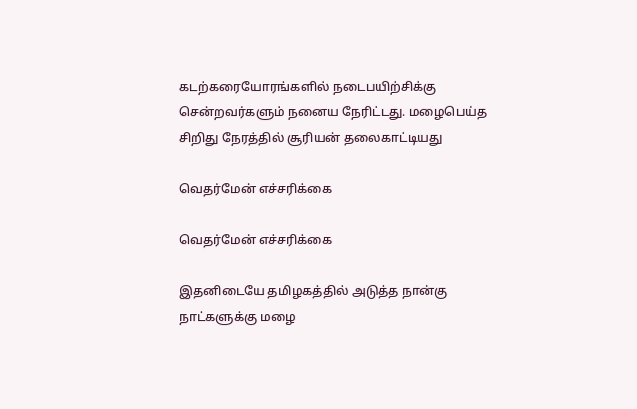கடற்கரையோரங்களில் நடைபயிற்சிக்கு சென்றவர்களும் நனைய நேரிட்டது. மழைபெய்த சிறிது நேரத்தில் சூரியன் தலைகாட்டியது

வெதர்மேன் எச்சரிக்கை

வெதர்மேன் எச்சரிக்கை

இதனிடையே தமிழகத்தில் அடுத்த நான்கு நாட்களுக்கு மழை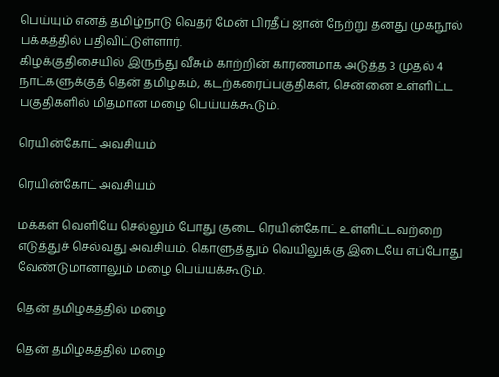பெய்யும் எனத் தமிழ்நாடு வெதர் மேன் பிரதீப் ஜான் நேற்று தனது முகநூல் பக்கத்தில் பதிவிட்டுள்ளார்.
கிழக்குதிசையில் இருந்து வீசும் காற்றின் காரணமாக அடுத்த 3 முதல் 4 நாட்களுக்குத் தென் தமிழகம், கடற்கரைப்பகுதிகள், சென்னை உள்ளிட்ட பகுதிகளில் மிதமான மழை பெய்யக்கூடும்.

ரெயின்கோட் அவசியம்

ரெயின்கோட் அவசியம்

மக்கள் வெளியே செல்லும் போது குடை ரெயின்கோட் உள்ளிட்டவற்றை எடுத்துச் செல்வது அவசியம். கொளுத்தும் வெயிலுக்கு இடையே எப்போது வேண்டுமானாலும் மழை பெய்யக்கூடும்.

தென் தமிழகத்தில் மழை

தென் தமிழகத்தில் மழை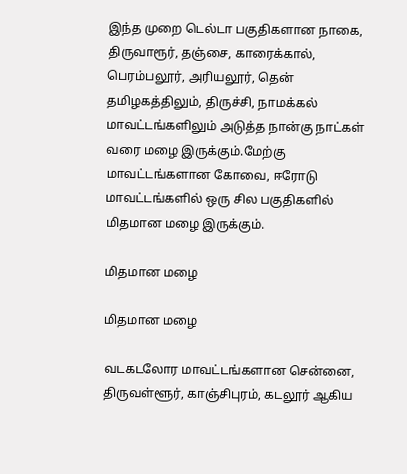இந்த முறை டெல்டா பகுதிகளான நாகை, திருவாரூர், தஞ்சை, காரைக்கால், பெரம்பலூர், அரியலூர், தென் தமிழகத்திலும், திருச்சி, நாமக்கல் மாவட்டங்களிலும் அடுத்த நான்கு நாட்கள் வரை மழை இருக்கும்.மேற்கு மாவட்டங்களான கோவை, ஈரோடு மாவட்டங்களில் ஒரு சில பகுதிகளில் மிதமான மழை இருக்கும்.

மிதமான மழை

மிதமான மழை

வடகடலோர மாவட்டங்களான சென்னை, திருவள்ளூர், காஞ்சிபுரம், கடலூர் ஆகிய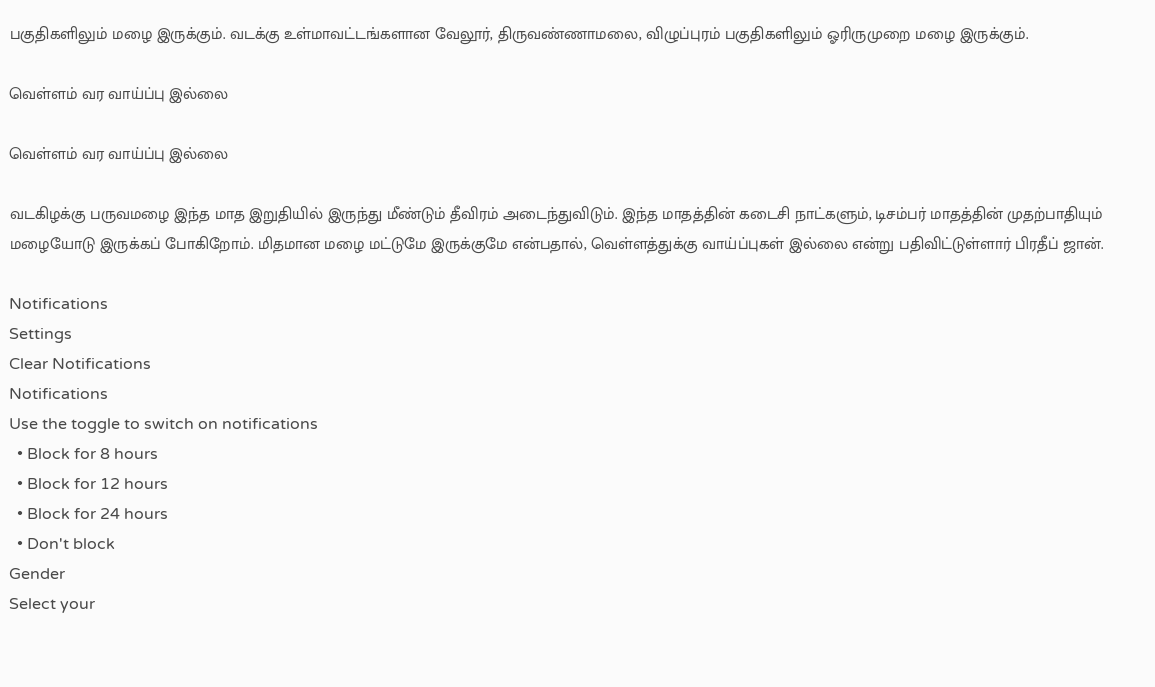பகுதிகளிலும் மழை இருக்கும். வடக்கு உள்மாவட்டங்களான வேலூர், திருவண்ணாமலை, விழுப்புரம் பகுதிகளிலும் ஓரிருமுறை மழை இருக்கும்.

வெள்ளம் வர வாய்ப்பு இல்லை

வெள்ளம் வர வாய்ப்பு இல்லை

வடகிழக்கு பருவமழை இந்த மாத இறுதியில் இருந்து மீண்டும் தீவிரம் அடைந்துவிடும். இந்த மாதத்தின் கடைசி நாட்களும், டிசம்பர் மாதத்தின் முதற்பாதியும் மழையோடு இருக்கப் போகிறோம். மிதமான மழை மட்டுமே இருக்குமே என்பதால், வெள்ளத்துக்கு வாய்ப்புகள் இல்லை என்று பதிவிட்டுள்ளார் பிரதீப் ஜான்.

Notifications
Settings
Clear Notifications
Notifications
Use the toggle to switch on notifications
  • Block for 8 hours
  • Block for 12 hours
  • Block for 24 hours
  • Don't block
Gender
Select your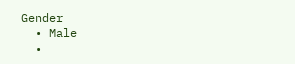Gender
  • Male
  •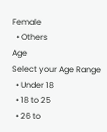Female
  • Others
Age
Select your Age Range
  • Under 18
  • 18 to 25
  • 26 to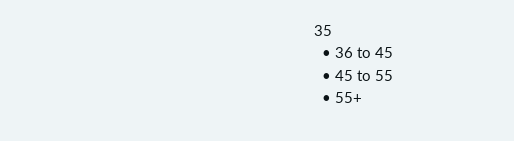35
  • 36 to 45
  • 45 to 55
  • 55+